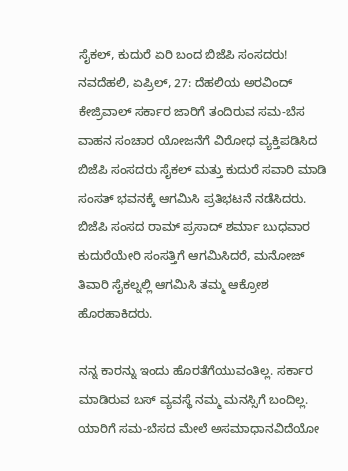ಸೈಕಲ್, ಕುದುರೆ ಏರಿ ಬಂದ ಬಿಜೆಪಿ ಸಂಸದರು!
ನವದೆಹಲಿ, ಏಪ್ರಿಲ್, 27: ದೆಹಲಿಯ ಅರವಿಂದ್ ಕೇಜ್ರಿವಾಲ್ ಸರ್ಕಾರ ಜಾರಿಗೆ ತಂದಿರುವ ಸಮ-ಬೆಸ ವಾಹನ ಸಂಚಾರ ಯೋಜನೆಗೆ ವಿರೋಧ ವ್ಯಕ್ತಿಪಡಿಸಿದ ಬಿಜೆಪಿ ಸಂಸದರು ಸೈಕಲ್ ಮತ್ತು ಕುದುರೆ ಸವಾರಿ ಮಾಡಿ ಸಂಸತ್ ಭವನಕ್ಕೆ ಆಗಮಿಸಿ ಪ್ರತಿಭಟನೆ ನಡೆಸಿದರು.
ಬಿಜೆಪಿ ಸಂಸದ ರಾಮ್ ಪ್ರಸಾದ್ ಶರ್ಮಾ ಬುಧವಾರ ಕುದುರೆಯೇರಿ ಸಂಸತ್ತಿಗೆ ಆಗಮಿಸಿದರೆ, ಮನೋಜ್ ತಿವಾರಿ ಸೈಕಲ್ನಲ್ಲಿ ಆಗಮಿಸಿ ತಮ್ಮ ಆಕ್ರೋಶ ಹೊರಹಾಕಿದರು.

ನನ್ನ ಕಾರನ್ನು ಇಂದು ಹೊರತೆಗೆಯುವಂತಿಲ್ಲ. ಸರ್ಕಾರ ಮಾಡಿರುವ ಬಸ್ ವ್ಯವಸ್ಥೆ ನಮ್ಮ ಮನಸ್ಸಿಗೆ ಬಂದಿಲ್ಲ. ಯಾರಿಗೆ ಸಮ-ಬೆಸದ ಮೇಲೆ ಅಸಮಾಧಾನವಿದೆಯೋ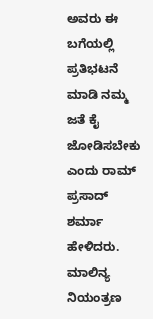ಅವರು ಈ ಬಗೆಯಲ್ಲಿ ಪ್ರತಿಭಟನೆ ಮಾಡಿ ನಮ್ಮ ಜತೆ ಕೈ ಜೋಡಿಸಬೇಕು ಎಂದು ರಾಮ್ ಪ್ರಸಾದ್ ಶರ್ಮಾ ಹೇಳಿದರು.
ಮಾಲಿನ್ಯ ನಿಯಂತ್ರಣ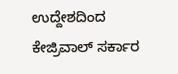ಉದ್ದೇಶದಿಂದ ಕೇಜ್ರಿವಾಲ್ ಸರ್ಕಾರ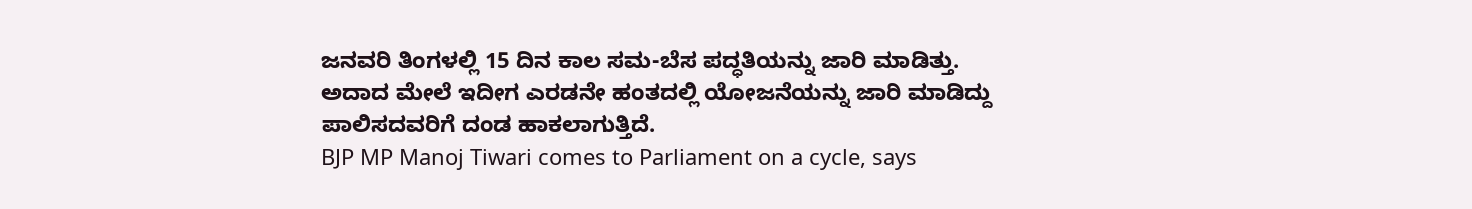ಜನವರಿ ತಿಂಗಳಲ್ಲಿ 15 ದಿನ ಕಾಲ ಸಮ-ಬೆಸ ಪದ್ಧತಿಯನ್ನು ಜಾರಿ ಮಾಡಿತ್ತು. ಅದಾದ ಮೇಲೆ ಇದೀಗ ಎರಡನೇ ಹಂತದಲ್ಲಿ ಯೋಜನೆಯನ್ನು ಜಾರಿ ಮಾಡಿದ್ದು ಪಾಲಿಸದವರಿಗೆ ದಂಡ ಹಾಕಲಾಗುತ್ತಿದೆ.
BJP MP Manoj Tiwari comes to Parliament on a cycle, says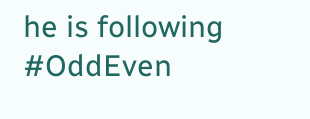he is following #OddEven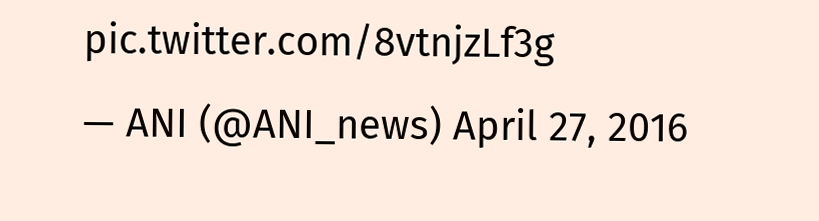pic.twitter.com/8vtnjzLf3g
— ANI (@ANI_news) April 27, 2016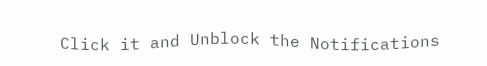Click it and Unblock the Notifications